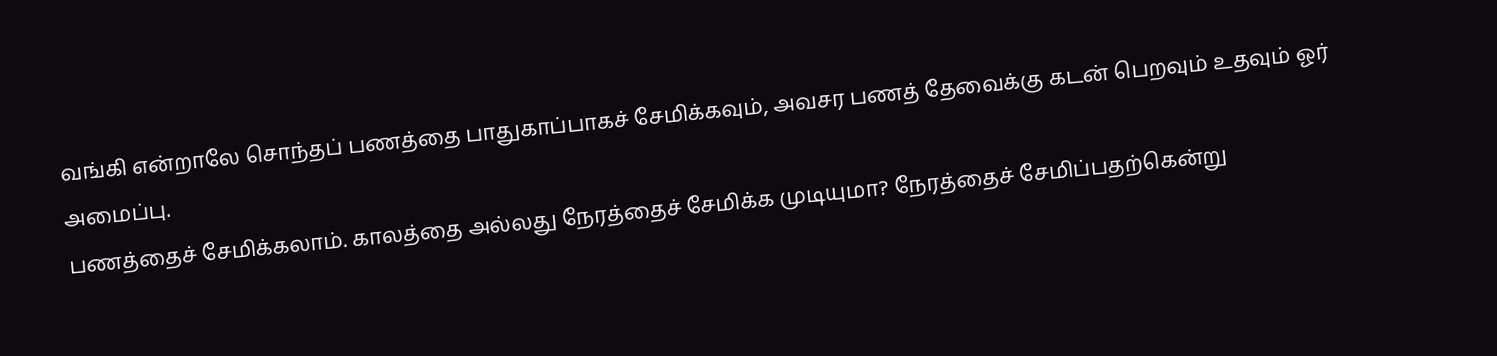வங்கி என்றாலே சொந்தப் பணத்தை பாதுகாப்பாகச் சேமிக்கவும், அவசர பணத் தேவைக்கு கடன் பெறவும் உதவும் ஓர் அமைப்பு.
பணத்தைச் சேமிக்கலாம். காலத்தை அல்லது நேரத்தைச் சேமிக்க முடியுமா? நேரத்தைச் சேமிப்பதற்கென்று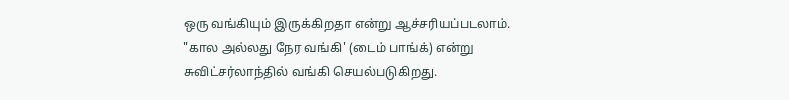ஒரு வங்கியும் இருக்கிறதா என்று ஆச்சரியப்படலாம்.
"கால அல்லது நேர வங்கி' (டைம் பாங்க்) என்று சுவிட்சர்லாந்தில் வங்கி செயல்படுகிறது.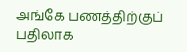அங்கே பணத்திற்குப் பதிலாக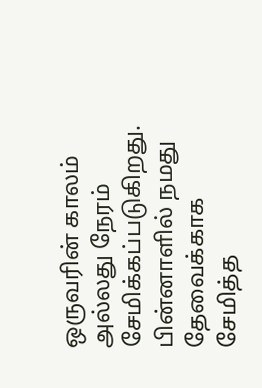ஒருவரின் காலம் அல்லது நேரம் சேமிக்கப்படுகிறது. பின்னாளில் நமது தேவைக்காக சேமித்த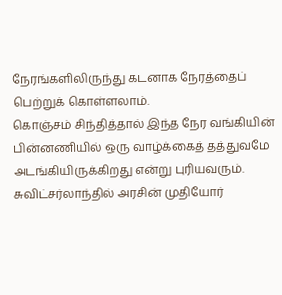நேரங்களிலிருந்து கடனாக நேரத்தைப் பெற்றுக் கொள்ளலாம்.
கொஞ்சம் சிந்தித்தால் இந்த நேர வங்கியின் பின்னணியில் ஒரு வாழ்க்கைத் தத்துவமே அடங்கியிருக்கிறது என்று புரியவரும்.
சுவிட்சர்லாந்தில் அரசின் முதியோர்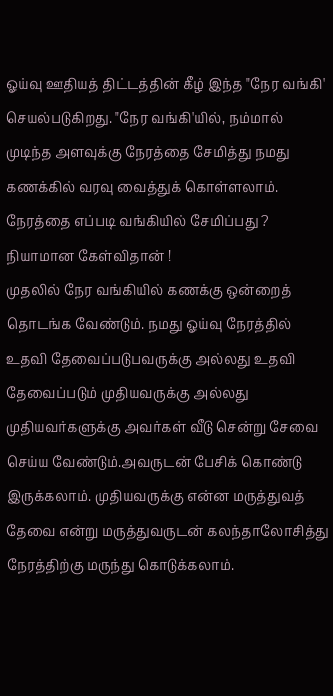ஓய்வு ஊதியத் திட்டத்தின் கீழ் இந்த "நேர வங்கி' செயல்படுகிறது. "நேர வங்கி'யில், நம்மால் முடிந்த அளவுக்கு நேரத்தை சேமித்து நமது கணக்கில் வரவு வைத்துக் கொள்ளலாம்.
நேரத்தை எப்படி வங்கியில் சேமிப்பது ? நியாமான கேள்விதான் !
முதலில் நேர வங்கியில் கணக்கு ஒன்றைத் தொடங்க வேண்டும். நமது ஓய்வு நேரத்தில் உதவி தேவைப்படுபவருக்கு அல்லது உதவி தேவைப்படும் முதியவருக்கு அல்லது முதியவர்களுக்கு அவர்கள் வீடு சென்று சேவை செய்ய வேண்டும்.அவருடன் பேசிக் கொண்டு இருக்கலாம். முதியவருக்கு என்ன மருத்துவத் தேவை என்று மருத்துவருடன் கலந்தாலோசித்து நேரத்திற்கு மருந்து கொடுக்கலாம்.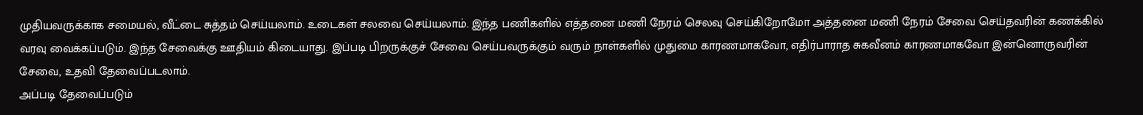முதியவருக்காக சமையல், வீட்டை சுத்தம் செய்யலாம். உடைகள் சலவை செய்யலாம். இந்த பணிகளில் எத்தனை மணி நேரம் செலவு செய்கிறோமோ அத்தனை மணி நேரம் சேவை செய்தவரின் கணக்கில் வரவு வைக்கப்படும். இந்த சேவைக்கு ஊதியம் கிடையாது. இப்படி பிறருக்குச் சேவை செய்பவருக்கும் வரும் நாள்களில் முதுமை காரணமாகவோ, எதிர்பாராத சுகவீனம் காரணமாகவோ இன்னொருவரின் சேவை, உதவி தேவைப்படலாம்.
அப்படி தேவைப்படும்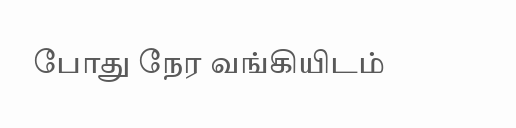போது நேர வங்கியிடம்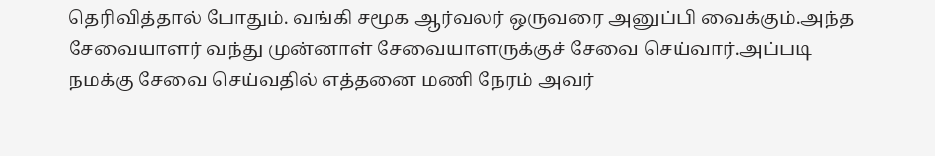தெரிவித்தால் போதும். வங்கி சமூக ஆர்வலர் ஒருவரை அனுப்பி வைக்கும்.அந்த சேவையாளர் வந்து முன்னாள் சேவையாளருக்குச் சேவை செய்வார்.அப்படி நமக்கு சேவை செய்வதில் எத்தனை மணி நேரம் அவர்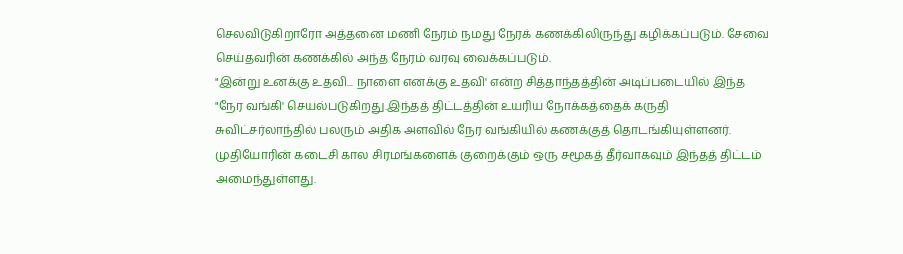செலவிடுகிறாரோ அத்தனை மணி நேரம் நமது நேரக் கணக்கிலிருந்து கழிக்கப்படும். சேவை செய்தவரின் கணக்கில் அந்த நேரம் வரவு வைக்கப்படும்.
"இன்று உனக்கு உதவி... நாளை எனக்கு உதவி' என்ற சித்தாந்தத்தின் அடிப்படையில் இந்த "நேர வங்கி' செயல்படுகிறது.இந்தத் திட்டத்தின் உயரிய நோக்கத்தைக் கருதி சுவிட்சர்லாந்தில் பலரும் அதிக அளவில் நேர வங்கியில் கணக்குத் தொடங்கியுள்ளனர். முதியோரின் கடைசி கால சிரமங்களைக் குறைக்கும் ஒரு சமூகத் தீர்வாகவும் இந்தத் திட்டம் அமைந்துள்ளது.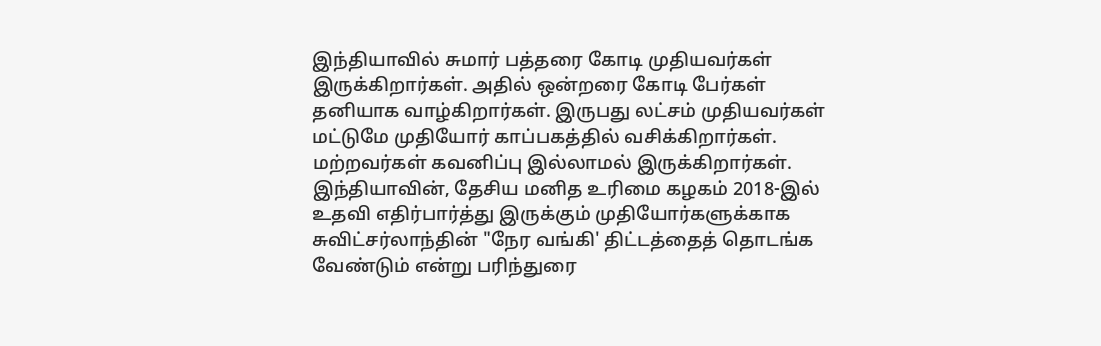இந்தியாவில் சுமார் பத்தரை கோடி முதியவர்கள் இருக்கிறார்கள். அதில் ஒன்றரை கோடி பேர்கள் தனியாக வாழ்கிறார்கள். இருபது லட்சம் முதியவர்கள் மட்டுமே முதியோர் காப்பகத்தில் வசிக்கிறார்கள். மற்றவர்கள் கவனிப்பு இல்லாமல் இருக்கிறார்கள்.
இந்தியாவின், தேசிய மனித உரிமை கழகம் 2018-இல் உதவி எதிர்பார்த்து இருக்கும் முதியோர்களுக்காக சுவிட்சர்லாந்தின் "நேர வங்கி' திட்டத்தைத் தொடங்க வேண்டும் என்று பரிந்துரை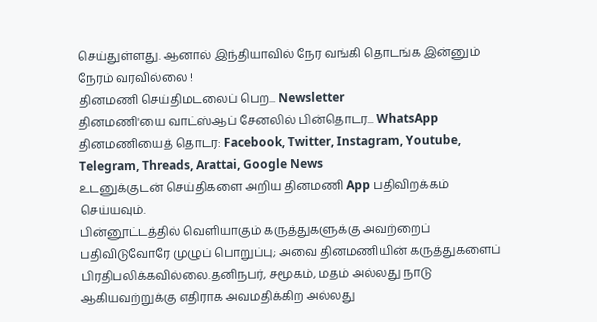செய்துள்ளது. ஆனால் இந்தியாவில் நேர வங்கி தொடங்க இன்னும் நேரம் வரவில்லை !
தினமணி செய்திமடலைப் பெற... Newsletter
தினமணி'யை வாட்ஸ்ஆப் சேனலில் பின்தொடர... WhatsApp
தினமணியைத் தொடர: Facebook, Twitter, Instagram, Youtube, Telegram, Threads, Arattai, Google News
உடனுக்குடன் செய்திகளை அறிய தினமணி App பதிவிறக்கம் செய்யவும்.
பின்னூட்டத்தில் வெளியாகும் கருத்துகளுக்கு அவற்றைப் பதிவிடுவோரே முழுப் பொறுப்பு; அவை தினமணியின் கருத்துகளைப் பிரதிபலிக்கவில்லை.தனிநபர், சமூகம், மதம் அல்லது நாடு ஆகியவற்றுக்கு எதிராக அவமதிக்கிற அல்லது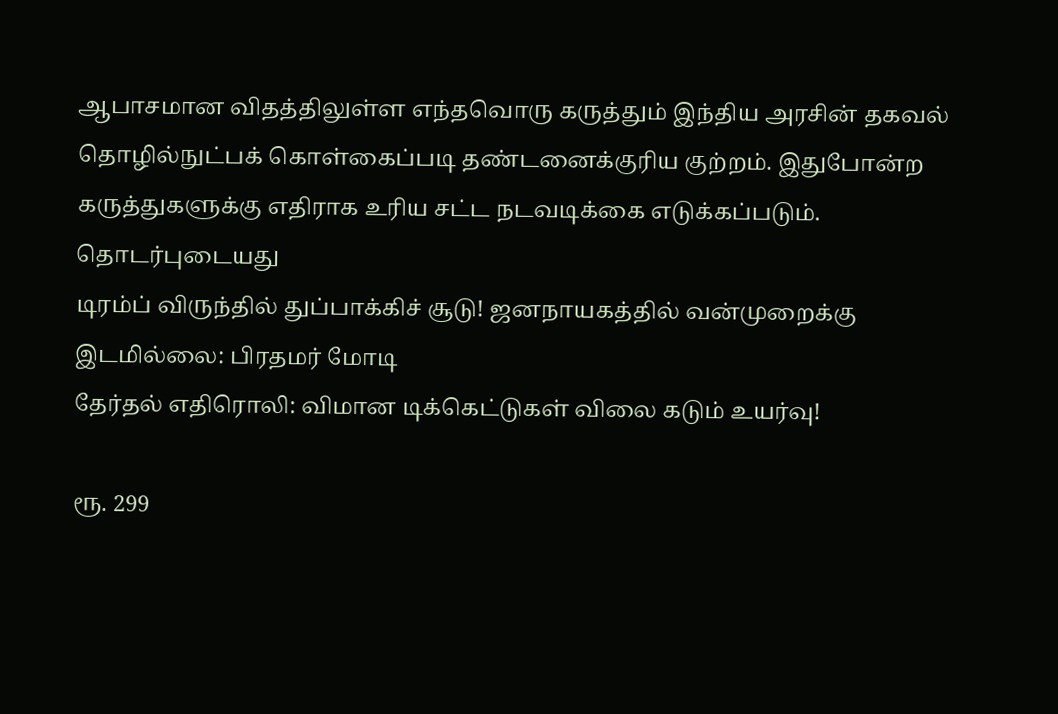ஆபாசமான விதத்திலுள்ள எந்தவொரு கருத்தும் இந்திய அரசின் தகவல் தொழில்நுட்பக் கொள்கைப்படி தண்டனைக்குரிய குற்றம். இதுபோன்ற கருத்துகளுக்கு எதிராக உரிய சட்ட நடவடிக்கை எடுக்கப்படும்.
தொடர்புடையது
டிரம்ப் விருந்தில் துப்பாக்கிச் சூடு! ஜனநாயகத்தில் வன்முறைக்கு இடமில்லை: பிரதமர் மோடி
தேர்தல் எதிரொலி: விமான டிக்கெட்டுகள் விலை கடும் உயர்வு!

ரூ. 299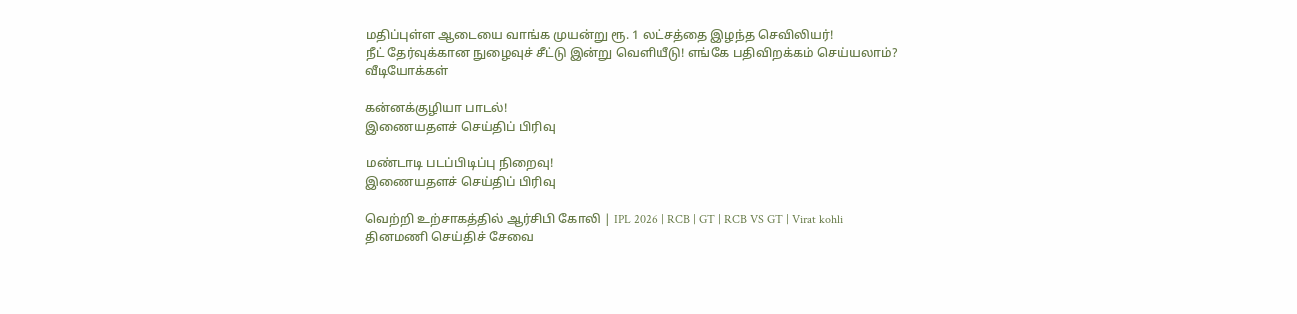மதிப்புள்ள ஆடையை வாங்க முயன்று ரூ. 1 லட்சத்தை இழந்த செவிலியர்!
நீட் தேர்வுக்கான நுழைவுச் சீட்டு இன்று வெளியீடு! எங்கே பதிவிறக்கம் செய்யலாம்?
வீடியோக்கள்

கன்னக்குழியா பாடல்!
இணையதளச் செய்திப் பிரிவு

மண்டாடி படப்பிடிப்பு நிறைவு!
இணையதளச் செய்திப் பிரிவு

வெற்றி உற்சாகத்தில் ஆர்சிபி கோலி | IPL 2026 | RCB | GT | RCB VS GT | Virat kohli
தினமணி செய்திச் சேவை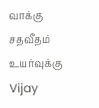வாக்கு சதவீதம் உயர்வுக்கு Vijay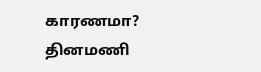காரணமா?
தினமணி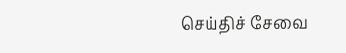செய்திச் சேவை